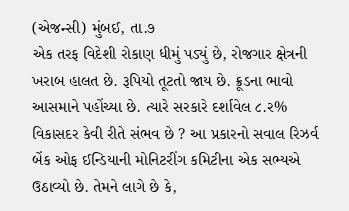(એજન્સી) મુંબઈ, તા.૭
એક તરફ વિદેશી રોકાણ ધીમું પડ્યું છે, રોજગાર ક્ષેત્રની ખરાબ હાલત છે. રૂપિયો તૂટતો જાય છે. ક્રૂડના ભાવો આસમાને પહોંચ્યા છે. ત્યારે સરકારે દર્શાવેલ ૮.ર% વિકાસદર કેવી રીતે સંભવ છે ? આ પ્રકારનો સવાલ રિઝર્વ બેંક ઓફ ઈન્ડિયાની મોનિટરીંગ કમિટીના એક સભ્યએ ઉઠાવ્યો છે. તેમને લાગે છે કે,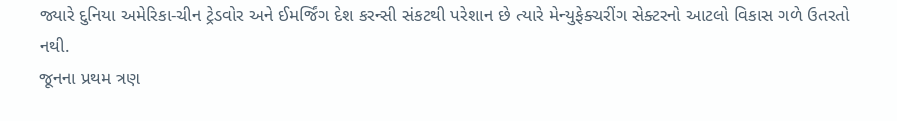જ્યારે દુનિયા અમેરિકા-ચીન ટ્રેડવોર અને ઈમર્જિંગ દેશ કરન્સી સંકટથી પરેશાન છે ત્યારે મેન્યુફેક્ચરીંગ સેક્ટરનો આટલો વિકાસ ગળે ઉતરતો નથી.
જૂનના પ્રથમ ત્રણ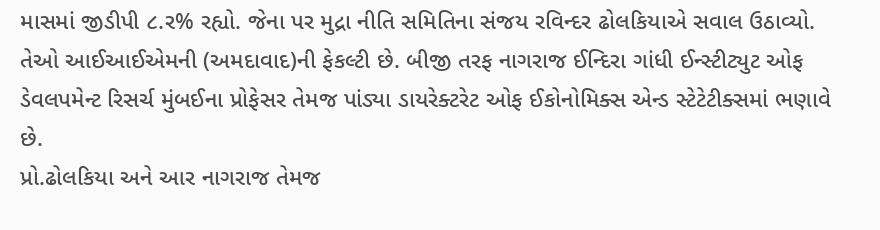માસમાં જીડીપી ૮.ર% રહ્યો. જેના પર મુદ્રા નીતિ સમિતિના સંજય રવિન્દર ઢોલકિયાએ સવાલ ઉઠાવ્યો. તેઓ આઈઆઈએમની (અમદાવાદ)ની ફેકલ્ટી છે. બીજી તરફ નાગરાજ ઈન્દિરા ગાંધી ઈન્સ્ટીટ્યુટ ઓફ ડેવલપમેન્ટ રિસર્ચ મુંબઈના પ્રોફેસર તેમજ પાંડ્યા ડાયરેક્ટરેટ ઓફ ઈકોનોમિક્સ એન્ડ સ્ટેટેટીક્સમાં ભણાવે છે.
પ્રો.ઢોલકિયા અને આર નાગરાજ તેમજ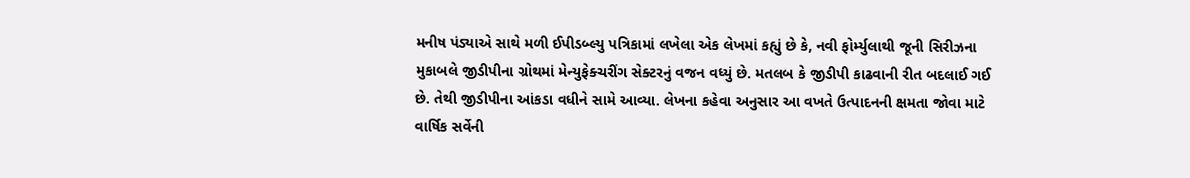મનીષ પંડ્યાએ સાથે મળી ઈપીડબ્લ્યુ પત્રિકામાં લખેલા એક લેખમાં કહ્યું છે કે, નવી ફોર્મ્યુલાથી જૂની સિરીઝના મુકાબલે જીડીપીના ગ્રોથમાં મેન્યુફેક્ચરીંગ સેક્ટરનું વજન વધ્યું છે. મતલબ કે જીડીપી કાઢવાની રીત બદલાઈ ગઈ છે. તેથી જીડીપીના આંકડા વધીને સામે આવ્યા. લેખના કહેવા અનુસાર આ વખતે ઉત્પાદનની ક્ષમતા જોવા માટે વાર્ષિક સર્વેની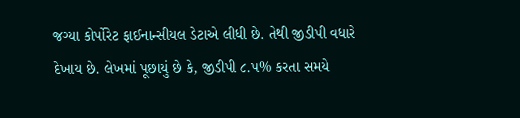જગ્યા કોર્પોરેટ ફાઈનાન્સીયલ ડેટાએ લીધી છે. તેથી જીડીપી વધારે દેખાય છે. લેખમાં પૂછાયું છે કે, જીડીપી ૮.પ% કરતા સમયે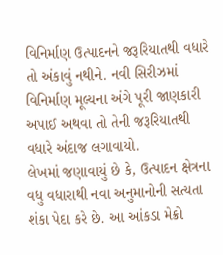વિનિર્માણ ઉત્પાદનને જરૂરિયાતથી વધારે તો અંકાવું નથીને. નવી સિરીઝમાં વિનિર્માણ મૂલ્યના અંગે પૂરી જાણકારી અપાઈ અથવા તો તેની જરૂરિયાતથી વધારે અંદાજ લગાવાયો.
લેખમાં જણાવાયું છે કે, ઉત્પાદન ક્ષેત્રના વધુ વધારાથી નવા અનુમાનોની સત્યતા શંકા પેદા કરે છે. આ આંકડા મેક્રો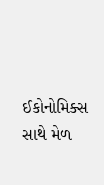ઈકોનોમિક્સ સાથે મેળ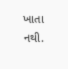ખાતા નથી.